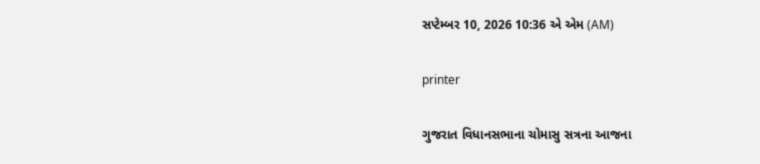સપ્ટેમ્બર 10, 2026 10:36 એ એમ (AM)

printer

ગુજરાત વિધાનસભાના ચોમાસુ સત્રના આજના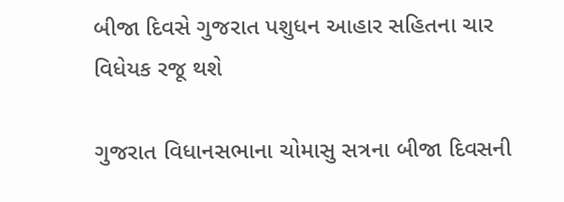બીજા દિવસે ગુજરાત પશુધન આહાર સહિતના ચાર વિધેયક રજૂ થશે

ગુજરાત વિધાનસભાના ચોમાસુ સત્રના બીજા દિવસની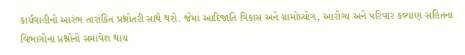કાર્યવાહીનો આરંભ તારાંકિત પ્રશ્નોતરી સાથે થશે. જેમાં આદિજાતિ વિકાસ અને ગ્રામોધ્યોગ, આરોગ્ય અને પરિવાર કલ્યાણ સહિતના વિભાગોના પ્રશ્નોનો સમાવેશ થાય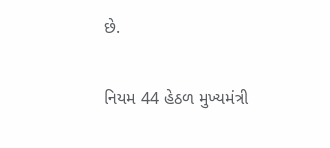છે.

નિયમ 44 હેઠળ મુખ્યમંત્રી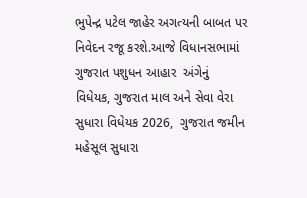ભુપેન્દ્ર પટેલ જાહેર અગત્યની બાબત પર નિવેદન રજૂ કરશે.આજે વિધાનસભામાં ગુજરાત પશુધન આહાર  અંગેનું
વિધેયક, ગુજરાત માલ અને સેવા વેરા સુધારા વિધેયક 2026,  ગુજરાત જમીન મહેસૂલ સુધારા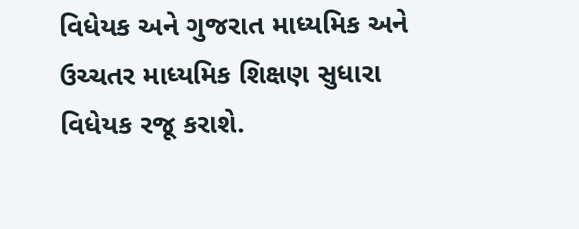વિધેયક અને ગુજરાત માધ્યમિક અને ઉચ્ચતર માધ્યમિક શિક્ષણ સુધારા વિધેયક રજૂ કરાશે.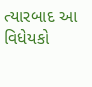ત્યારબાદ આ વિધેયકો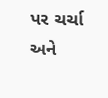પર ચર્ચા અને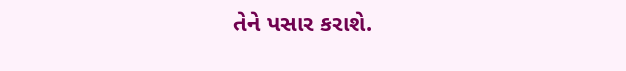તેને પસાર કરાશે.